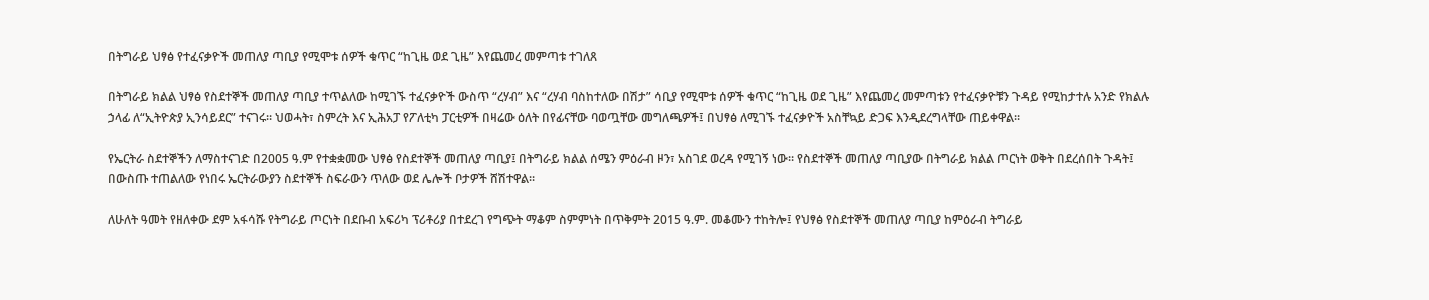በትግራይ ህፃፅ የተፈናቃዮች መጠለያ ጣቢያ የሚሞቱ ሰዎች ቁጥር “ከጊዜ ወደ ጊዜ” እየጨመረ መምጣቱ ተገለጸ

በትግራይ ክልል ህፃፅ የስደተኞች መጠለያ ጣቢያ ተጥልለው ከሚገኙ ተፈናቃዮች ውስጥ “ረሃብ” እና “ረሃብ ባስከተለው በሽታ” ሳቢያ የሚሞቱ ሰዎች ቁጥር “ከጊዜ ወደ ጊዜ” እየጨመረ መምጣቱን የተፈናቃዮቹን ጉዳይ የሚከታተሉ አንድ የክልሉ ኃላፊ ለ“ኢትዮጵያ ኢንሳይደር” ተናገሩ። ህወሓት፣ ስምረት እና ኢሕአፓ የፖለቲካ ፓርቲዎች በዛሬው ዕለት በየፊናቸው ባወጧቸው መግለጫዎች፤ በህፃፅ ለሚገኙ ተፈናቃዮች አስቸኳይ ድጋፍ እንዲደረግላቸው ጠይቀዋል።

የኤርትራ ስደተኞችን ለማስተናገድ በ2005 ዓ.ም የተቋቋመው ህፃፅ የስደተኞች መጠለያ ጣቢያ፤ በትግራይ ክልል ሰሜን ምዕራብ ዞን፣ አስገደ ወረዳ የሚገኝ ነው። የስደተኞች መጠለያ ጣቢያው በትግራይ ክልል ጦርነት ወቅት በደረሰበት ጉዳት፤ በውስጡ ተጠልለው የነበሩ ኤርትራውያን ስደተኞች ስፍራውን ጥለው ወደ ሌሎች ቦታዎች ሸሽተዋል።

ለሁለት ዓመት የዘለቀው ደም አፋሳሹ የትግራይ ጦርነት በደቡብ አፍሪካ ፕሪቶሪያ በተደረገ የግጭት ማቆም ስምምነት በጥቅምት 2015 ዓ.ም. መቆሙን ተከትሎ፤ የህፃፅ የስደተኞች መጠለያ ጣቢያ ከምዕራብ ትግራይ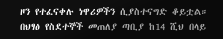ዞን የተፈናቀሉ ነዋሪዎችን ሲያስተናግድ ቆይቷል። በህፃፅ የስደተኞች መጠለያ ጣቢያ ከ14 ሺህ በላይ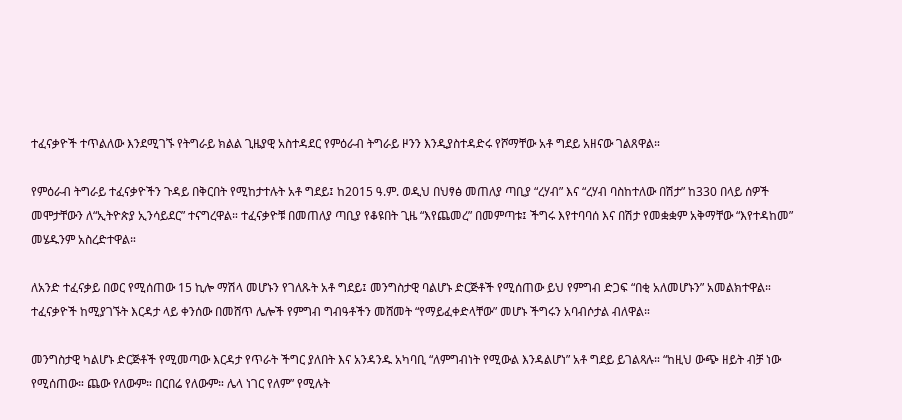ተፈናቃዮች ተጥልለው እንደሚገኙ የትግራይ ክልል ጊዜያዊ አስተዳደር የምዕራብ ትግራይ ዞንን እንዲያስተዳድሩ የሾማቸው አቶ ግደይ አዘናው ገልጸዋል።

የምዕራብ ትግራይ ተፈናቃዮችን ጉዳይ በቅርበት የሚከታተሉት አቶ ግደይ፤ ከ2015 ዓ.ም. ወዲህ በህፃፅ መጠለያ ጣቢያ “ረሃብ” እና “ረሃብ ባስከተለው በሽታ” ከ330 በላይ ሰዎች መሞታቸውን ለ“ኢትዮጵያ ኢንሳይደር” ተናግረዋል። ተፈናቃዮቹ በመጠለያ ጣቢያ የቆዩበት ጊዜ “እየጨመረ” በመምጣቱ፤ ችግሩ እየተባባሰ እና በሽታ የመቋቋም አቅማቸው “እየተዳከመ” መሄዱንም አስረድተዋል።

ለአንድ ተፈናቃይ በወር የሚሰጠው 15 ኪሎ ማሽላ መሆኑን የገለጹት አቶ ግደይ፤ መንግስታዊ ባልሆኑ ድርጅቶች የሚሰጠው ይህ የምግብ ድጋፍ “በቂ አለመሆኑን” አመልክተዋል። ተፈናቃዮች ከሚያገኙት እርዳታ ላይ ቀንሰው በመሸጥ ሌሎች የምግብ ግብዓቶችን መሸመት “የማይፈቀድላቸው” መሆኑ ችግሩን አባብሶታል ብለዋል።

መንግስታዊ ካልሆኑ ድርጅቶች የሚመጣው እርዳታ የጥራት ችግር ያለበት እና አንዳንዱ አካባቢ “ለምግብነት የሚውል እንዳልሆነ” አቶ ግደይ ይገልጻሉ። “ከዚህ ውጭ ዘይት ብቻ ነው የሚሰጠው። ጨው የለውም። በርበሬ የለውም። ሌላ ነገር የለም” የሚሉት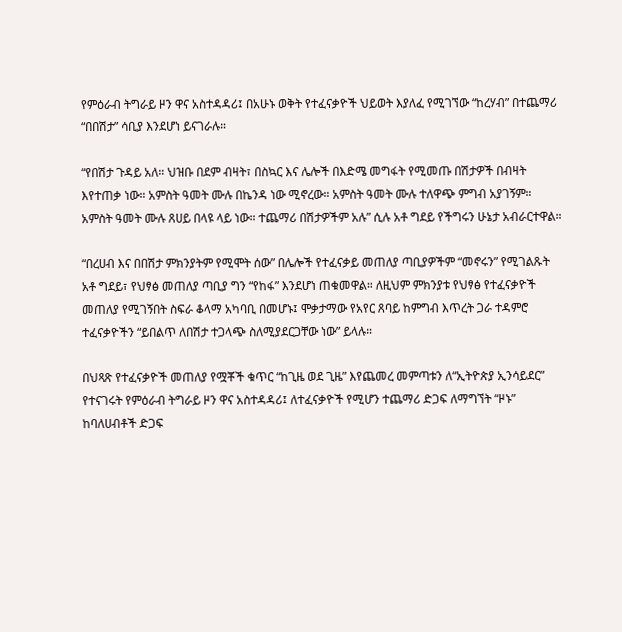የምዕራብ ትግራይ ዞን ዋና አስተዳዳሪ፤ በአሁኑ ወቅት የተፈናቃዮች ህይወት እያለፈ የሚገኘው “ከረሃብ” በተጨማሪ “በበሽታ” ሳቢያ እንደሆነ ይናገራሉ።

“የበሽታ ጉዳይ አለ። ህዝቡ በደም ብዛት፣ በስኳር እና ሌሎች በእድሜ መግፋት የሚመጡ በሽታዎች በብዛት እየተጠቃ ነው። አምስት ዓመት ሙሉ በኬንዳ ነው ሚኖረው። አምስት ዓመት ሙሉ ተለዋጭ ምግብ አያገኝም። አምስት ዓመት ሙሉ ጸሀይ በላዩ ላይ ነው። ተጨማሪ በሽታዎችም አሉ” ሲሉ አቶ ግደይ የችግሩን ሁኔታ አብራርተዋል።

“በረሀብ እና በበሽታ ምክንያትም የሚሞት ሰው” በሌሎች የተፈናቃይ መጠለያ ጣቢያዎችም “መኖሩን” የሚገልጹት አቶ ግደይ፣ የህፃፅ መጠለያ ጣቢያ ግን “የከፋ” እንደሆነ ጠቁመዋል። ለዚህም ምክንያቱ የህፃፅ የተፈናቃዮች መጠለያ የሚገኝበት ስፍራ ቆላማ አካባቢ በመሆኑ፤ ሞቃታማው የአየር ጸባይ ከምግብ እጥረት ጋራ ተዳምሮ ተፈናቃዮችን “ይበልጥ ለበሽታ ተጋላጭ ስለሚያደርጋቸው ነው” ይላሉ።

በህጻጽ የተፈናቃዮች መጠለያ የሟቾች ቁጥር “ከጊዜ ወደ ጊዜ” እየጨመረ መምጣቱን ለ“ኢትዮጵያ ኢንሳይደር” የተናገሩት የምዕራብ ትግራይ ዞን ዋና አስተዳዳሪ፤ ለተፈናቃዮች የሚሆን ተጨማሪ ድጋፍ ለማግኘት “ዞኑ” ከባለሀብቶች ድጋፍ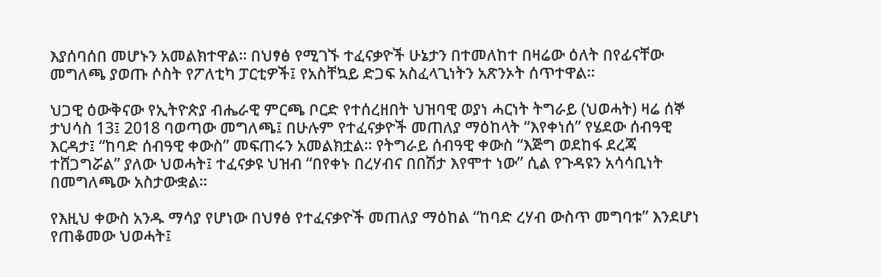እያሰባሰበ መሆኑን አመልክተዋል። በህፃፅ የሚገኙ ተፈናቃዮች ሁኔታን በተመለከተ በዛሬው ዕለት በየፊናቸው መግለጫ ያወጡ ሶስት የፖለቲካ ፓርቲዎች፤ የአስቸኳይ ድጋፍ አስፈላጊነትን አጽንኦት ሰጥተዋል።

ህጋዊ ዕውቅናው የኢትዮጵያ ብሔራዊ ምርጫ ቦርድ የተሰረዘበት ህዝባዊ ወያነ ሓርነት ትግራይ (ህወሓት) ዛሬ ሰኞ ታህሳስ 13፤ 2018 ባወጣው መግለጫ፤ በሁሉም የተፈናቃዮች መጠለያ ማዕከላት “እየቀነሰ” የሄደው ሰብዓዊ እርዳታ፤ “ከባድ ሰብዓዊ ቀውስ” መፍጠሩን አመልክቷል። የትግራይ ሰብዓዊ ቀውስ “እጅግ ወደከፋ ደረጃ ተሸጋግሯል” ያለው ህወሓት፤ ተፈናቃዩ ህዝብ “በየቀኑ በረሃብና በበሽታ እየሞተ ነው” ሲል የጉዳዩን አሳሳቢነት በመግለጫው አስታውቋል።

የእዚህ ቀውስ አንዱ ማሳያ የሆነው በህፃፅ የተፈናቃዮች መጠለያ ማዕከል “ከባድ ረሃብ ውስጥ መግባቱ” እንደሆነ የጠቆመው ህወሓት፤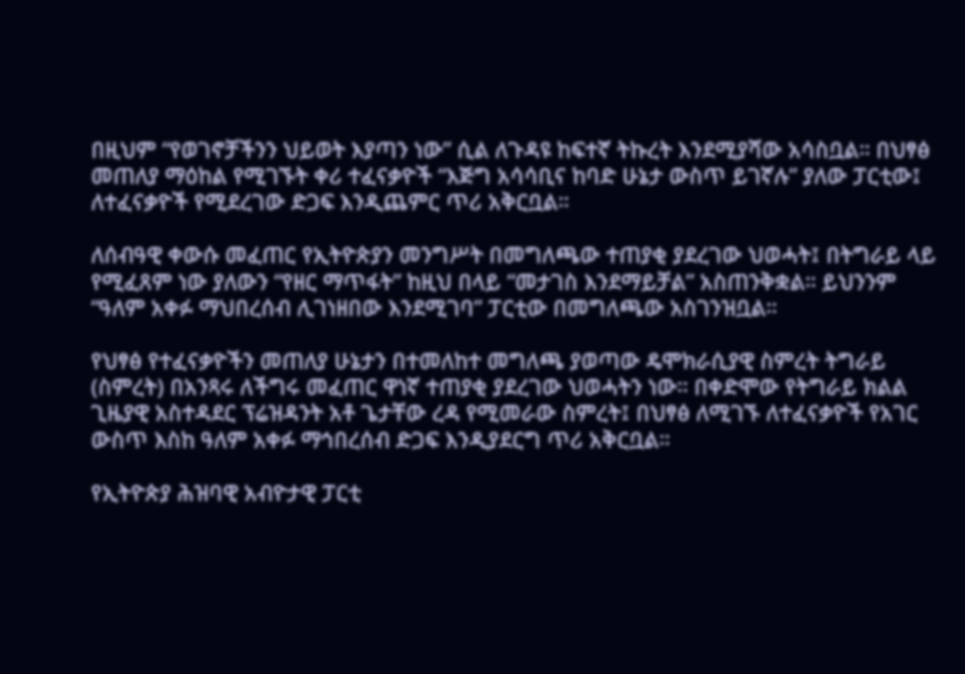በዚህም “የወገኖቻችንን ህይወት እያጣን ነው” ሲል ለጉዳዩ ከፍተኛ ትኩረት እንደሚያሻው አሳስቧል። በህፃፅ መጠለያ ማዕከል የሚገኙት ቀሪ ተፈናቃዮች “እጅግ አሳሳቢና ከባድ ሁኔታ ውስጥ ይገኛሉ” ያለው ፓርቲው፤ ለተፈናቃዮች የሚደረገው ድጋፍ እንዲጨምር ጥሪ አቅርቧል።

ለሰብዓዊ ቀውሱ መፈጠር የኢትዮጵያን መንግሥት በመግለጫው ተጠያቂ ያደረገው ህወሓት፤ በትግራይ ላይ የሚፈጸም ነው ያለውን “የዘር ማጥፋት” ከዚህ በላይ “መታገስ እንደማይቻል” አስጠንቅቋል። ይህንንም “ዓለም አቀፉ ማህበረሰብ ሊገነዘበው እንደሚገባ” ፓርቲው በመግለጫው አስገንዝቧል።

የህፃፅ የተፈናቃዮችን መጠለያ ሁኔታን በተመለከተ መግለጫ ያወጣው ዴሞክራሲያዊ ስምረት ትግራይ (ስምረት) በአንጻሩ ለችግሩ መፈጠር ዋነኛ ተጠያቂ ያደረገው ህወሓትን ነው። በቀድሞው የትግራይ ክልል ጊዜያዊ አስተዳደር ፕሬዝዳንት አቶ ጌታቸው ረዳ የሚመራው ስምረት፤ በህፃፅ ለሚገኙ ለተፈናቃዮች የአገር ውስጥ እስከ ዓለም አቀፉ ማኅበረሰብ ድጋፍ እንዲያደርግ ጥሪ አቅርቧል።

የኢትዮጵያ ሕዝባዊ አብዮታዊ ፓርቲ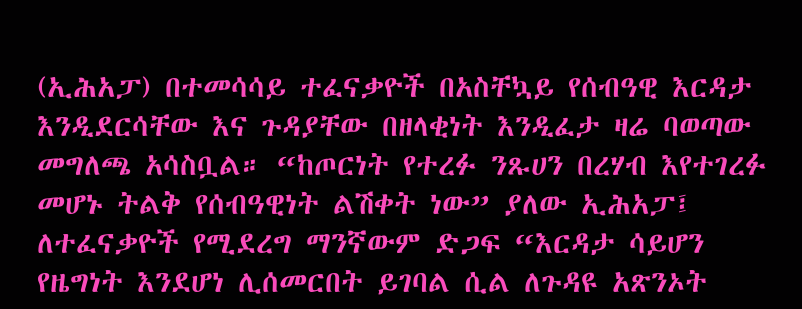(ኢሕአፓ) በተመሳሳይ ተፈናቃዮች በአስቸኳይ የሰብዓዊ እርዳታ እንዲደርሳቸው እና ጉዳያቸው በዘላቂነት እንዲፈታ ዛሬ ባወጣው መግለጫ አሳስቧል። “ከጦርነት የተረፉ ንጹሀን በረሃብ እየተገረፉ መሆኑ ትልቅ የሰብዓዊነት ልሽቀት ነው” ያለው ኢሕአፓ፤ ለተፈናቃዮች የሚደረግ ማንኛውም ድጋፍ “እርዳታ ሳይሆን የዜግነት እንደሆነ ሊሰመርበት ይገባል ሲል ለጉዳዩ አጽንኦት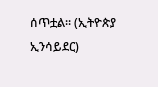ሰጥቷል። (ኢትዮጵያ ኢንሳይደር)